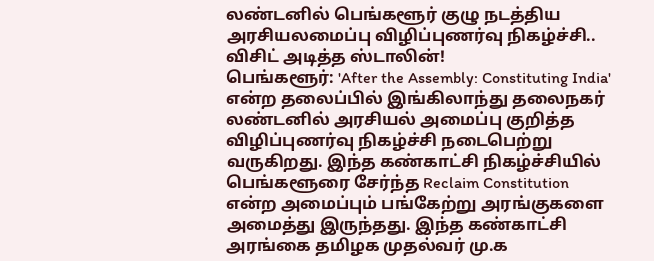லண்டனில் பெங்களூர் குழு நடத்திய அரசியலமைப்பு விழிப்புணர்வு நிகழ்ச்சி.. விசிட் அடித்த ஸ்டாலின்!
பெங்களூர்: 'After the Assembly: Constituting India' என்ற தலைப்பில் இங்கிலாந்து தலைநகர் லண்டனில் அரசியல் அமைப்பு குறித்த விழிப்புணர்வு நிகழ்ச்சி நடைபெற்று வருகிறது. இந்த கண்காட்சி நிகழ்ச்சியில் பெங்களூரை சேர்ந்த Reclaim Constitution என்ற அமைப்பும் பங்கேற்று அரங்குகளை அமைத்து இருந்தது. இந்த கண்காட்சி அரங்கை தமிழக முதல்வர் மு.க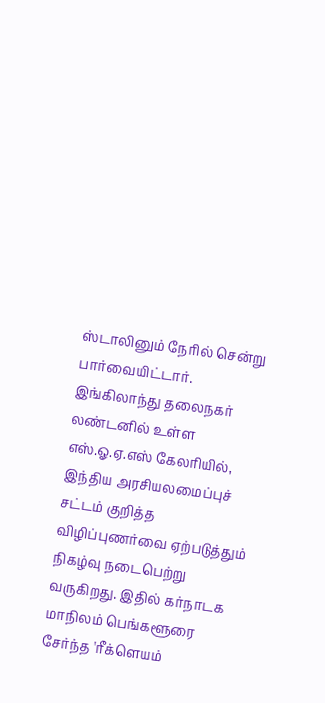ஸ்டாலினும் நேரில் சென்று பார்வையிட்டார்.
இங்கிலாந்து தலைநகர் லண்டனில் உள்ள எஸ்.ஓ.ஏ.எஸ் கேலரியில், இந்திய அரசியலமைப்புச் சட்டம் குறித்த விழிப்புணர்வை ஏற்படுத்தும் நிகழ்வு நடைபெற்று வருகிறது. இதில் கர்நாடக மாநிலம் பெங்களூரை சேர்ந்த 'ரீக்ளெயம்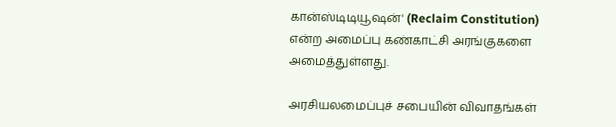கான்ஸ்டிடியூஷன்' (Reclaim Constitution) என்ற அமைப்பு கண்காட்சி அரங்குகளை அமைத்துள்ளது.

அரசியலமைப்புச் சபையின் விவாதங்கள்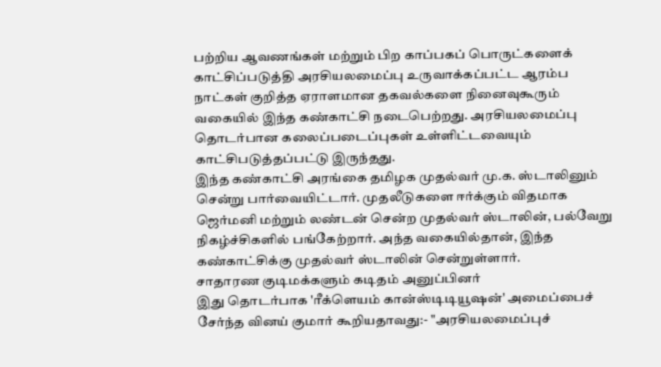பற்றிய ஆவணங்கள் மற்றும் பிற காப்பகப் பொருட்களைக் காட்சிப்படுத்தி அரசியலமைப்பு உருவாக்கப்பட்ட ஆரம்ப நாட்கள் குறித்த ஏராளமான தகவல்களை நினைவுகூரும் வகையில் இந்த கண்காட்சி நடைபெற்றது. அரசியலமைப்பு தொடர்பான கலைப்படைப்புகள் உள்ளிட்டவையும் காட்சிபடுத்தப்பட்டு இருந்தது.
இந்த கண்காட்சி அரங்கை தமிழக முதல்வர் மு.க. ஸ்டாலினும் சென்று பார்வையிட்டார். முதலீடுகளை ஈர்க்கும் விதமாக ஜெர்மனி மற்றும் லண்டன் சென்ற முதல்வர் ஸ்டாலின், பல்வேறு நிகழ்ச்சிகளில் பங்கேற்றார். அந்த வகையில்தான், இந்த கண்காட்சிக்கு முதல்வர் ஸ்டாலின் சென்றுள்ளார்.
சாதாரண குடிமக்களும் கடிதம் அனுப்பினர்
இது தொடர்பாக 'ரீக்ளெயம் கான்ஸ்டிடியூஷன்' அமைப்பைச் சேர்ந்த வினய் குமார் கூறியதாவது:- "அரசியலமைப்புச்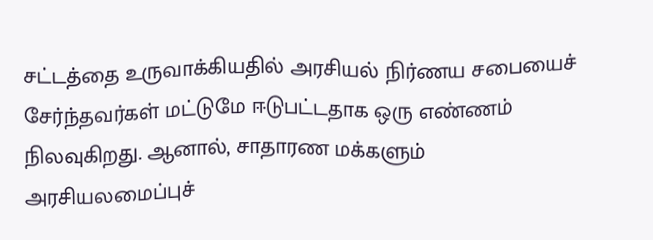சட்டத்தை உருவாக்கியதில் அரசியல் நிர்ணய சபையைச் சேர்ந்தவர்கள் மட்டுமே ஈடுபட்டதாக ஒரு எண்ணம் நிலவுகிறது. ஆனால், சாதாரண மக்களும் அரசியலமைப்புச்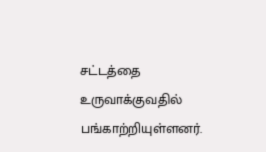சட்டத்தை உருவாக்குவதில் பங்காற்றியுள்ளனர்.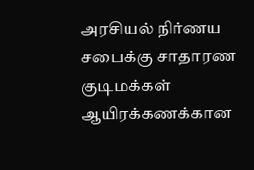அரசியல் நிர்ணய சபைக்கு சாதாரண குடிமக்கள் ஆயிரக்கணக்கான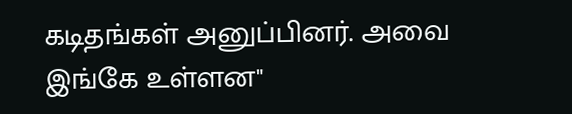கடிதங்கள் அனுப்பினர். அவை இங்கே உள்ளன"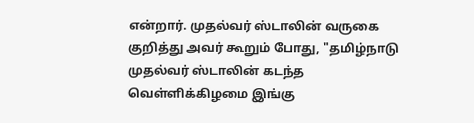என்றார். முதல்வர் ஸ்டாலின் வருகை குறித்து அவர் கூறும் போது, "தமிழ்நாடு முதல்வர் ஸ்டாலின் கடந்த வெள்ளிக்கிழமை இங்கு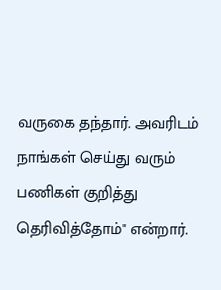வருகை தந்தார். அவரிடம் நாங்கள் செய்து வரும் பணிகள் குறித்து தெரிவித்தோம்" என்றார்.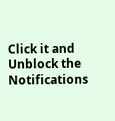Click it and Unblock the Notifications